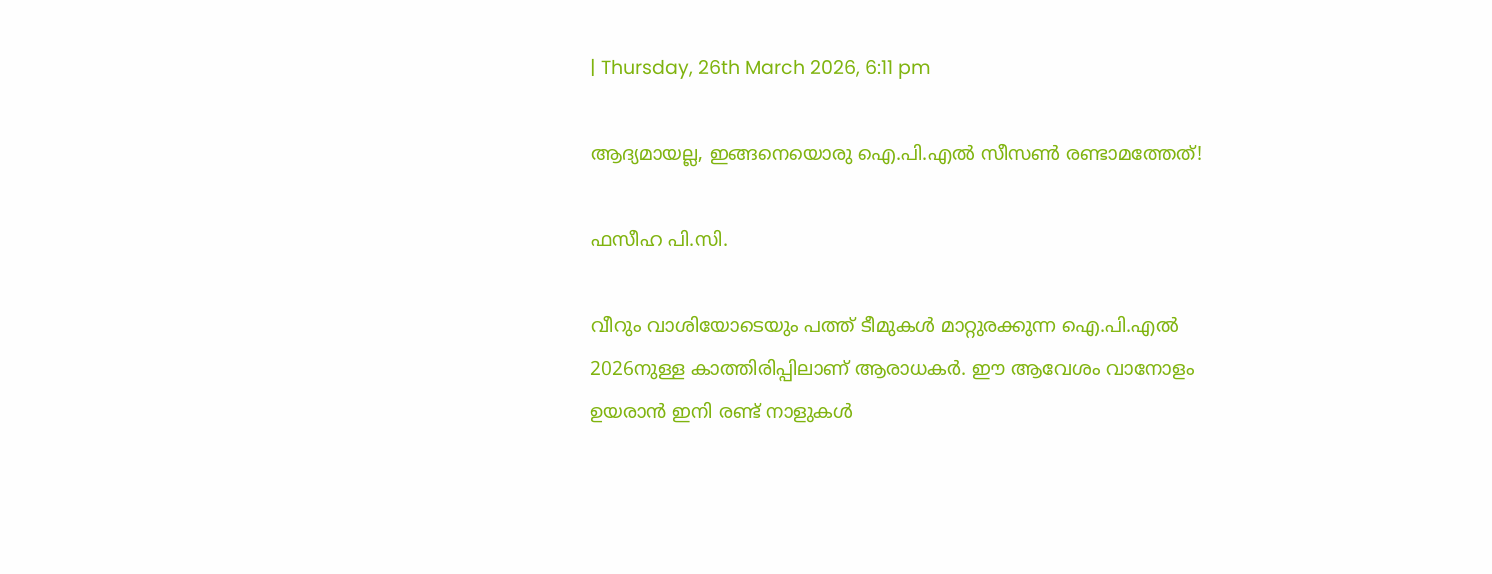| Thursday, 26th March 2026, 6:11 pm

ആദ്യമായല്ല, ഇങ്ങനെയൊരു ഐ.പി.എല്‍ സീസണ്‍ രണ്ടാമത്തേത്!

ഫസീഹ പി.സി.

വീറും വാശിയോടെയും പത്ത് ടീമുകള്‍ മാറ്റുരക്കുന്ന ഐ.പി.എല്‍ 2026നുള്ള കാത്തിരിപ്പിലാണ് ആരാധകര്‍. ഈ ആവേശം വാനോളം ഉയരാന്‍ ഇനി രണ്ട് നാളുകള്‍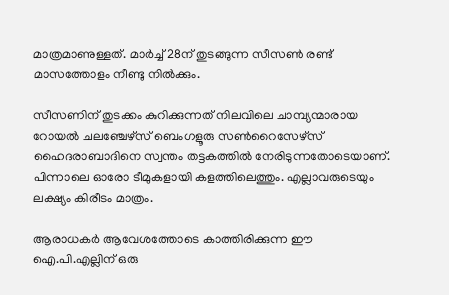മാത്രമാണുള്ളത്. മാര്‍ച്ച് 28ന് തുടങ്ങുന്ന സീസണ്‍ രണ്ട് മാസത്തോളം നീണ്ടു നില്‍ക്കും.

സീസണിന് തുടക്കം കുറിക്കുന്നത് നിലവിലെ ചാമ്പ്യന്മാരായ റോയല്‍ ചലഞ്ചേഴ്സ് ബെംഗളൂരു സണ്‍റൈസേഴ്സ് ഹൈദരാബാദിനെ സ്വന്തം തട്ടകത്തില്‍ നേരിടുന്നതോടെയാണ്. പിന്നാലെ ഓരോ ടീമുകളായി കളത്തിലെത്തും. എല്ലാവരുടെയും ലക്ഷ്യം കിരീടം മാത്രം.

ആരാധകര്‍ ആവേശത്തോടെ കാത്തിരിക്കുന്ന ഈ ഐ.പി.എല്ലിന് ഒരു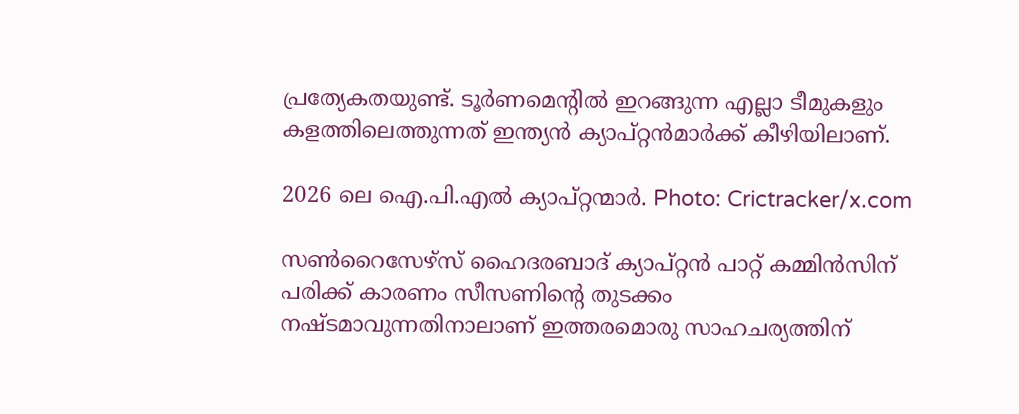പ്രത്യേകതയുണ്ട്. ടൂര്‍ണമെന്റില്‍ ഇറങ്ങുന്ന എല്ലാ ടീമുകളും കളത്തിലെത്തുന്നത് ഇന്ത്യന്‍ ക്യാപ്റ്റന്‍മാര്‍ക്ക് കീഴിയിലാണ്.

2026 ലെ ഐ.പി.എൽ ക്യാപ്റ്റന്മാർ. Photo: Crictracker/x.com

സണ്‍റൈസേഴ്സ് ഹൈദരബാദ് ക്യാപ്റ്റന്‍ പാറ്റ് കമ്മിന്‍സിന് പരിക്ക് കാരണം സീസണിന്റെ തുടക്കം നഷ്ടമാവുന്നതിനാലാണ് ഇത്തരമൊരു സാഹചര്യത്തിന്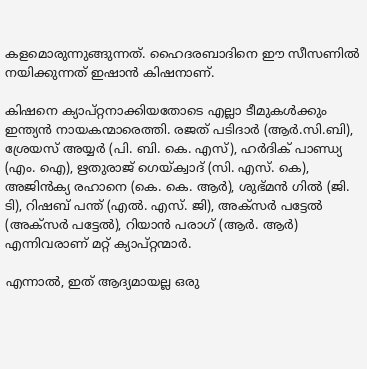കളമൊരുന്നുങ്ങുന്നത്. ഹൈദരബാദിനെ ഈ സീസണില്‍ നയിക്കുന്നത് ഇഷാന്‍ കിഷനാണ്.

കിഷനെ ക്യാപ്റ്റനാക്കിയതോടെ എല്ലാ ടീമുകള്‍ക്കും ഇന്ത്യന്‍ നായകന്മാരെത്തി. രജത് പടിദാര്‍ (ആര്‍.സി.ബി), ശ്രേയസ് അയ്യര്‍ (പി. ബി. കെ. എസ്), ഹര്‍ദിക് പാണ്ഡ്യ (എം. ഐ), ഋതുരാജ് ഗെയ്ക്വാദ് (സി. എസ്. കെ), അജിന്‍ക്യ രഹാനെ (കെ. കെ. ആര്‍), ശുഭ്മന്‍ ഗില്‍ (ജി. ടി), റിഷബ് പന്ത് (എല്‍. എസ്. ജി), അക്സര്‍ പട്ടേല്‍ (അക്സര്‍ പട്ടേല്‍), റിയാന്‍ പരാഗ് (ആര്‍. ആര്‍) എന്നിവരാണ് മറ്റ് ക്യാപ്റ്റന്മാര്‍.

എന്നാല്‍, ഇത് ആദ്യമായല്ല ഒരു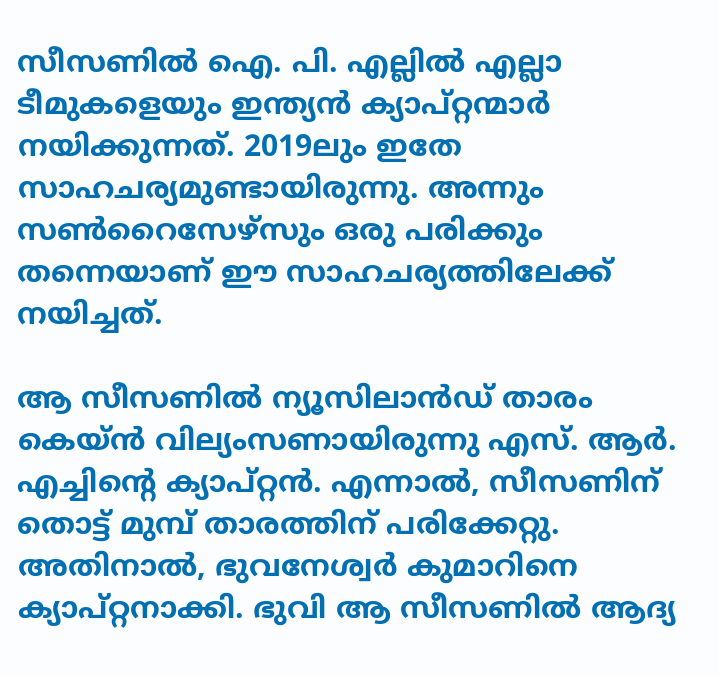സീസണില്‍ ഐ. പി. എല്ലില്‍ എല്ലാ ടീമുകളെയും ഇന്ത്യന്‍ ക്യാപ്റ്റന്മാര്‍ നയിക്കുന്നത്. 2019ലും ഇതേ സാഹചര്യമുണ്ടായിരുന്നു. അന്നും സണ്‍റൈസേഴ്‌സും ഒരു പരിക്കും തന്നെയാണ് ഈ സാഹചര്യത്തിലേക്ക് നയിച്ചത്.

ആ സീസണില്‍ ന്യൂസിലാന്‍ഡ് താരം കെയ്ന്‍ വില്യംസണായിരുന്നു എസ്. ആര്‍. എച്ചിന്റെ ക്യാപ്റ്റന്‍. എന്നാല്‍, സീസണിന് തൊട്ട് മുമ്പ് താരത്തിന് പരിക്കേറ്റു. അതിനാല്‍, ഭുവനേശ്വര്‍ കുമാറിനെ ക്യാപ്റ്റനാക്കി. ഭുവി ആ സീസണില്‍ ആദ്യ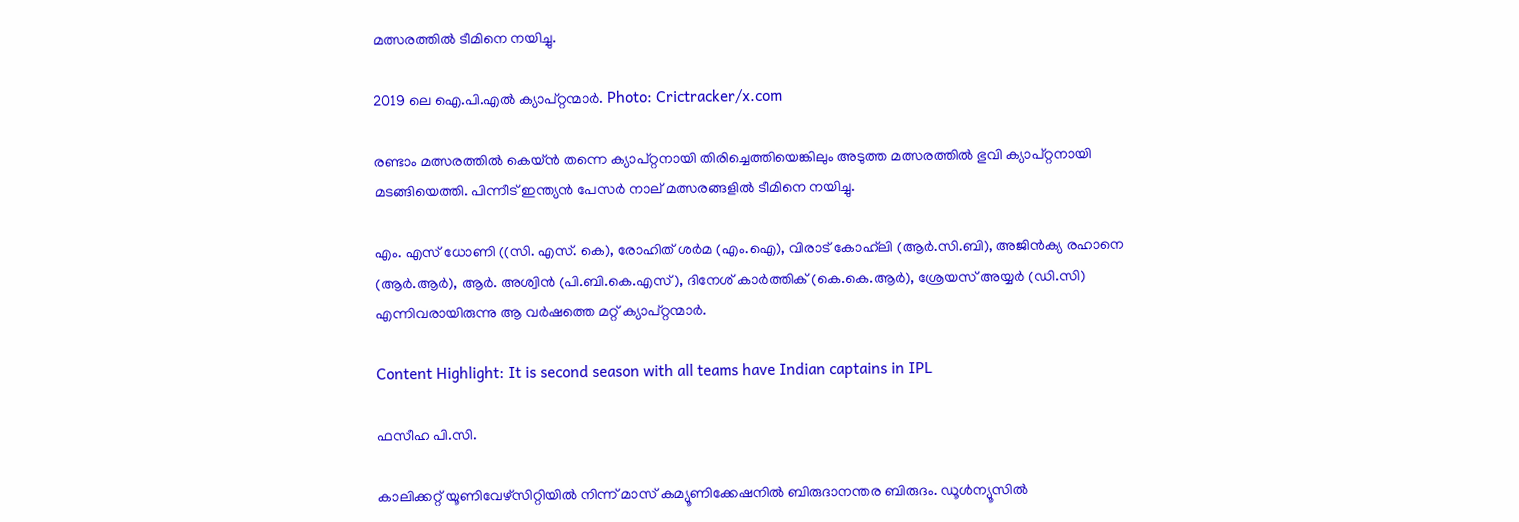മത്സരത്തില്‍ ടീമിനെ നയിച്ചു.

2019 ലെ ഐ.പി.എൽ ക്യാപ്റ്റന്മാർ. Photo: Crictracker/x.com

രണ്ടാം മത്സരത്തില്‍ കെയ്ന്‍ തന്നെ ക്യാപ്റ്റനായി തിരിച്ചെത്തിയെങ്കിലും അടുത്ത മത്സരത്തില്‍ ഭുവി ക്യാപ്റ്റനായി മടങ്ങിയെത്തി. പിന്നീട് ഇന്ത്യന്‍ പേസര്‍ നാല് മത്സരങ്ങളില്‍ ടീമിനെ നയിച്ചു.

എം. എസ് ധോണി ((സി. എസ്. കെ), രോഹിത് ശർമ (എം.ഐ), വിരാട് കോഹ്‌ലി (ആർ.സി.ബി), അജിൻക്യ രഹാനെ (ആർ.ആർ), ആർ. അശ്വിൻ (പി.ബി.കെ.എസ്), ദിനേശ് കാർത്തിക് (കെ.കെ.ആർ), ശ്രേയസ് അയ്യർ (ഡി.സി) എന്നിവരായിരുന്നു ആ വർഷത്തെ മറ്റ് ക്യാപ്റ്റന്മാർ.

Content Highlight: It is second season with all teams have Indian captains in IPL

ഫസീഹ പി.സി.

കാലിക്കറ്റ് യൂണിവേഴ്‌സിറ്റിയില്‍ നിന്ന് മാസ് കമ്യൂണിക്കേഷനില്‍ ബിരുദാനന്തര ബിരുദം. ഡൂള്‍ന്യൂസില്‍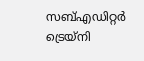സബ്എഡിറ്റര്‍ ട്രെയ്‌നി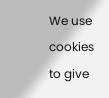We use cookies to give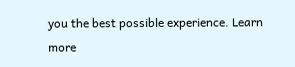you the best possible experience. Learn more